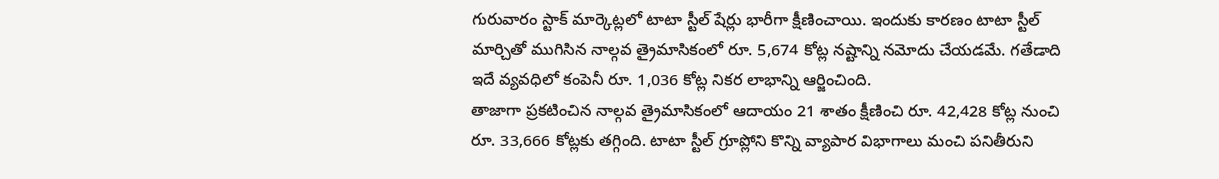గురువారం స్టాక్ మార్కెట్లలో టాటా స్టీల్ షేర్లు భారీగా క్షీణించాయి. ఇందుకు కారణం టాటా స్టీల్ మార్చితో ముగిసిన నాల్గవ త్రైమాసికంలో రూ. 5,674 కోట్ల నష్టాన్ని నమోదు చేయడమే. గతేడాది ఇదే వ్యవధిలో కంపెనీ రూ. 1,036 కోట్ల నికర లాభాన్ని ఆర్జించింది.
తాజాగా ప్రకటించిన నాల్గవ త్రైమాసికంలో ఆదాయం 21 శాతం క్షీణించి రూ. 42,428 కోట్ల నుంచి రూ. 33,666 కోట్లకు తగ్గింది. టాటా స్టీల్ గ్రూప్లోని కొన్ని వ్యాపార విభాగాలు మంచి పనితీరుని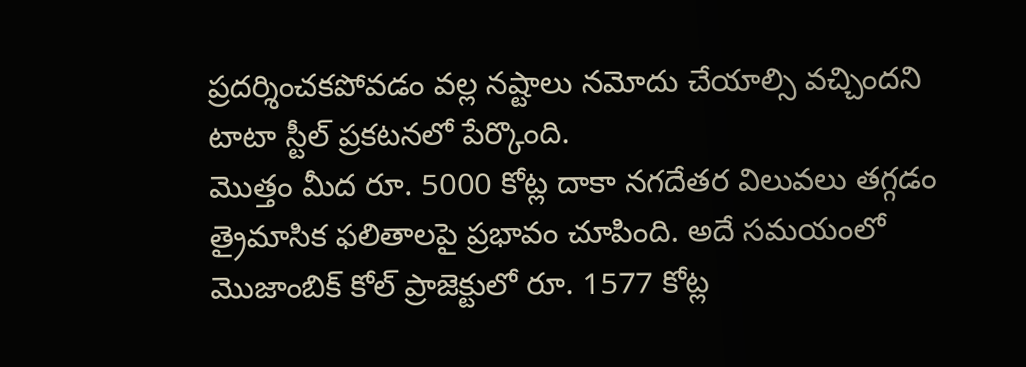ప్రదర్శించకపోవడం వల్ల నష్టాలు నమోదు చేయాల్సి వచ్చిందని టాటా స్టీల్ ప్రకటనలో పేర్కొంది.
మొత్తం మీద రూ. 5000 కోట్ల దాకా నగదేతర విలువలు తగ్గడం త్రైమాసిక ఫలితాలపై ప్రభావం చూపింది. అదే సమయంలో మొజాంబిక్ కోల్ ప్రాజెక్టులో రూ. 1577 కోట్ల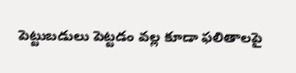పెట్టుబడులు పెట్టడం వల్ల కూడా ఫలితాలపై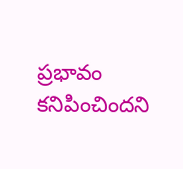ప్రభావం కనిపించిందని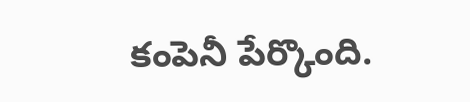కంపెనీ పేర్కొంది.